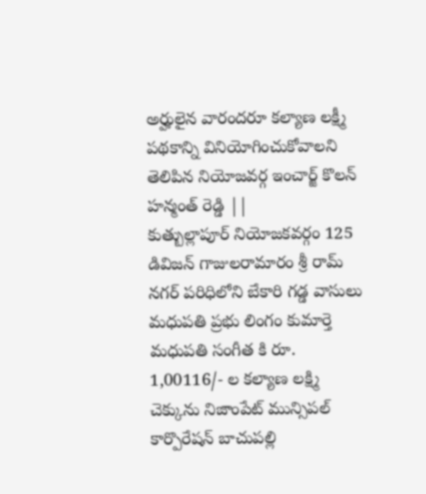అర్హులైన వారందరూ కల్యాణ లక్ష్మీ పథకాన్ని వినియోగించుకోవాలని తెలిపిన నియోజవర్గ ఇంచార్జ్ కొలన్ హన్మంత్ రెడ్డి ||
కుత్బుల్లాపూర్ నియోజకవర్గం 125 డివిజన్ గాజులరామారం శ్రీ రామ్ నగర్ పరిధిలోని బేకారి గడ్డ వాసులు మధుపతి ప్రభు లింగం కుమార్తె మధుపతి సంగీత కి రూ. 1,00116/- ల కల్యాణ లక్ష్మి చెక్కును నిజాంపేట్ మున్సిపల్ కార్పొరేషన్ బాచుపల్లి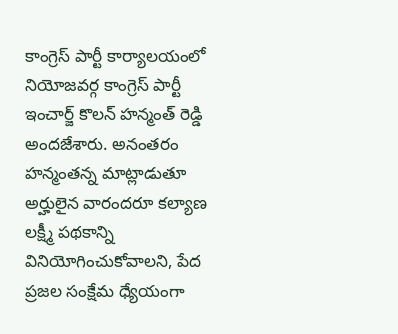కాంగ్రెస్ పార్టీ కార్యాలయంలో నియోజవర్గ కాంగ్రెస్ పార్టీ ఇంచార్జ్ కొలన్ హన్మంత్ రెడ్డి అందజేశారు. అనంతరం హన్మంతన్న మాట్లాడుతూ అర్హులైన వారందరూ కల్యాణ లక్ష్మీ పథకాన్ని వినియోగించుకోవాలని, పేద ప్రజల సంక్షేమ ధ్యేయంగా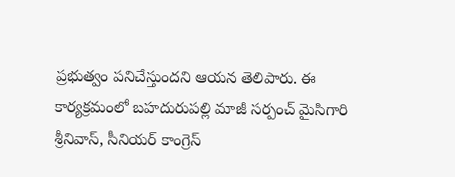ప్రభుత్వం పనిచేస్తుందని ఆయన తెలిపారు. ఈ కార్యక్రమంలో బహదురుపల్లి మాజీ సర్పంచ్ మైసిగారి శ్రీనివాస్, సీనియర్ కాంగ్రెస్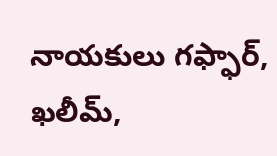నాయకులు గఫ్ఫార్, ఖలీమ్,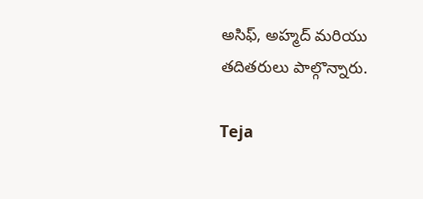అసిఫ్, అహ్మద్ మరియు తదితరులు పాల్గొన్నారు.

Teja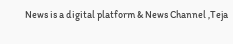News is a digital platform & News Channel ,Teja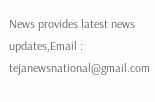News provides latest news updates,Email : tejanewsnational@gmail.com